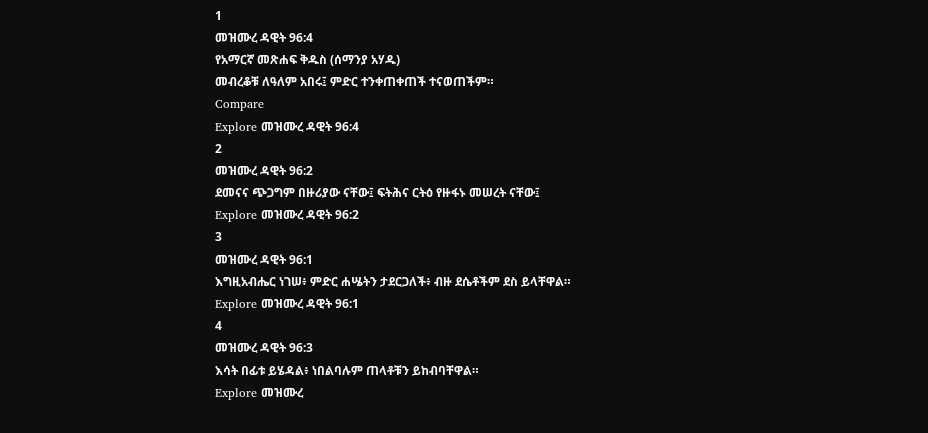1
መዝሙረ ዳዊት 96:4
የአማርኛ መጽሐፍ ቅዱስ (ሰማንያ አሃዱ)
መብረቆቹ ለዓለም አበሩ፤ ምድር ተንቀጠቀጠች ተናወጠችም።
Compare
Explore መዝሙረ ዳዊት 96:4
2
መዝሙረ ዳዊት 96:2
ደመናና ጭጋግም በዙሪያው ናቸው፤ ፍትሕና ርትዕ የዙፋኑ መሠረት ናቸው፤
Explore መዝሙረ ዳዊት 96:2
3
መዝሙረ ዳዊት 96:1
እግዚአብሔር ነገሠ፥ ምድር ሐሤትን ታደርጋለች፥ ብዙ ደሴቶችም ደስ ይላቸዋል።
Explore መዝሙረ ዳዊት 96:1
4
መዝሙረ ዳዊት 96:3
እሳት በፊቱ ይሄዳል፥ ነበልባሉም ጠላቶቹን ይከብባቸዋል።
Explore መዝሙረ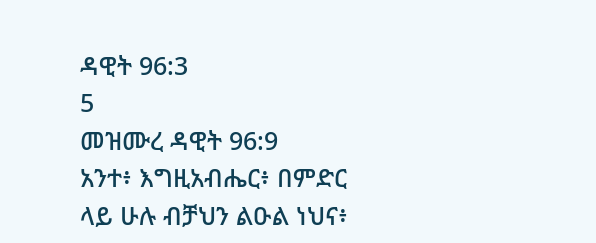ዳዊት 96:3
5
መዝሙረ ዳዊት 96:9
አንተ፥ እግዚአብሔር፥ በምድር ላይ ሁሉ ብቻህን ልዑል ነህና፥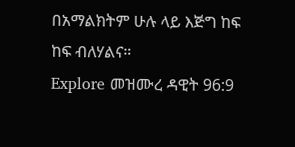በአማልክትም ሁሉ ላይ እጅግ ከፍ ከፍ ብለሃልና።
Explore መዝሙረ ዳዊት 96:9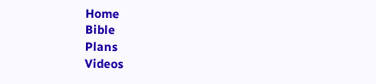Home
Bible
Plans
Videos